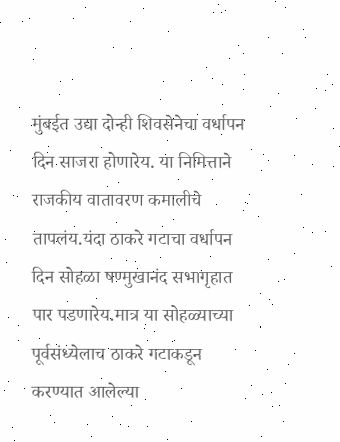मुंबईत उद्या दोन्ही शिवसेनेचा वर्धापन दिन साजरा होणारेय. या निमित्ताने राजकीय वातावरण कमालीचे तापलंय.यंदा ठाकरे गटाचा वर्धापन दिन सोहळा षण्मुखानंद सभागृहात पार पडणारेय.मात्र या सोहळ्याच्या पूर्वसंध्येलाच ठाकरे गटाकडून करण्यात आलेल्या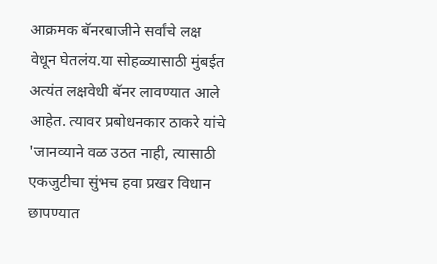आक्रमक बॅनरबाजीने सर्वांचे लक्ष वेधून घेतलंय.या सोहळ्यासाठी मुंबईत अत्यंत लक्षवेधी बॅनर लावण्यात आले आहेत. त्यावर प्रबोधनकार ठाकरे यांचे 'जानव्याने वळ उठत नाही, त्यासाठी एकजुटीचा सुंभच हवा प्रखर विधान छापण्यात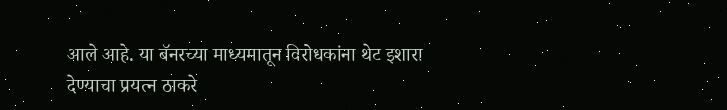आले आहे. या बॅनरच्या माध्यमातून विरोधकांना थेट इशारा देण्याचा प्रयत्न ठाकरे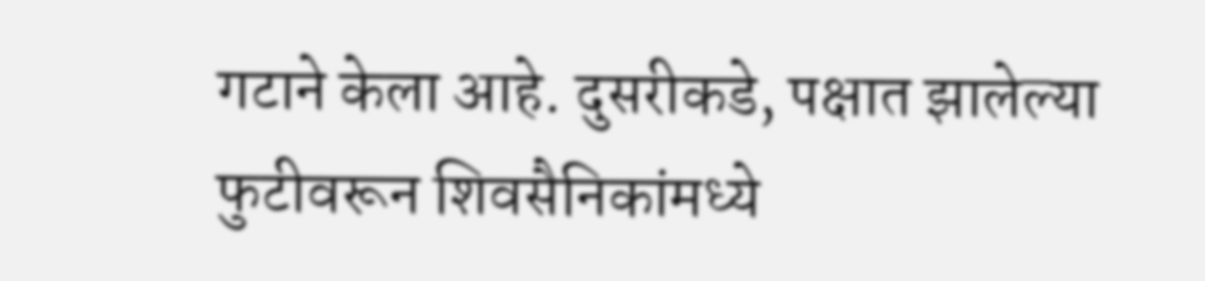गटाने केला आहे. दुसरीकडे, पक्षात झालेल्या फुटीवरून शिवसैनिकांमध्ये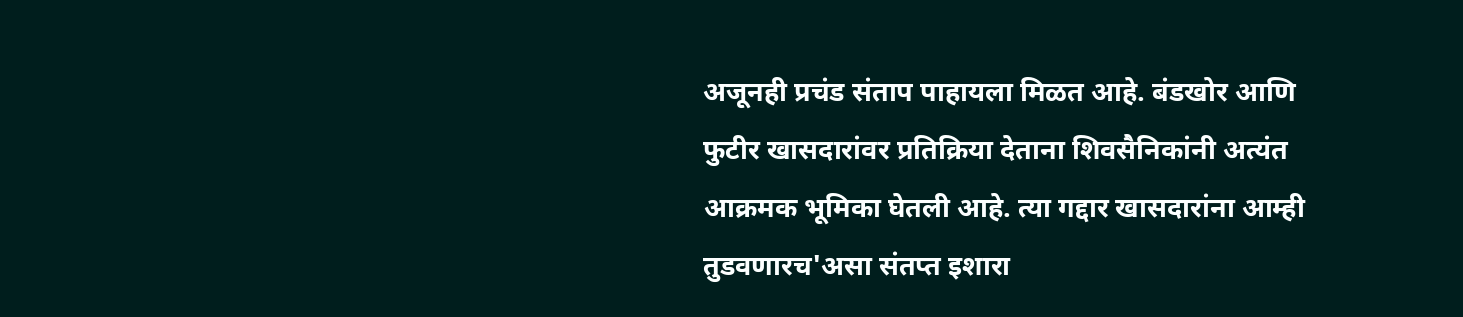अजूनही प्रचंड संताप पाहायला मिळत आहे. बंडखोर आणि फुटीर खासदारांवर प्रतिक्रिया देताना शिवसैनिकांनी अत्यंत आक्रमक भूमिका घेतली आहे. त्या गद्दार खासदारांना आम्ही तुडवणारच'असा संतप्त इशारा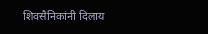शिवसैनिकांनी दिलाय